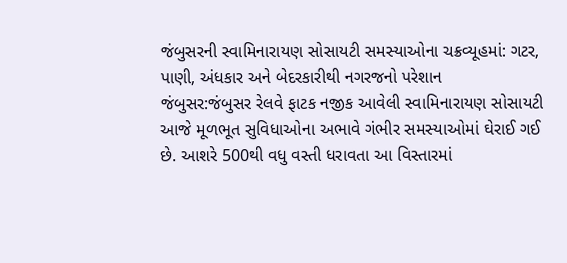જંબુસરની સ્વામિનારાયણ સોસાયટી સમસ્યાઓના ચક્રવ્યૂહમાં: ગટર, પાણી, અંધકાર અને બેદરકારીથી નગરજનો પરેશાન
જંબુસર:જંબુસર રેલવે ફાટક નજીક આવેલી સ્વામિનારાયણ સોસાયટી આજે મૂળભૂત સુવિધાઓના અભાવે ગંભીર સમસ્યાઓમાં ઘેરાઈ ગઈ છે. આશરે 500થી વધુ વસ્તી ધરાવતા આ વિસ્તારમાં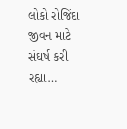લોકો રોજિંદા જીવન માટે સંઘર્ષ કરી રહ્યા…